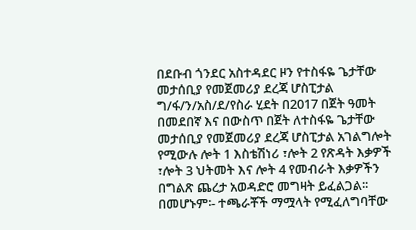በደቡብ ጎንደር አስተዳደር ዞን የተስፋዬ ጌታቸው መታሰቢያ የመጀመሪያ ደረጃ ሆስፒታል ግ/ፋ/ን/አስ/ደ/የስራ ሂደት በ2017 በጀት ዓመት በመደበኛ እና በውስጥ በጀት ለተስፋዬ ጌታቸው መታሰቢያ የመጀመሪያ ደረጃ ሆስፒታል አገልግሎት የሚውሉ ሎት 1 እስቴሽነሪ ፣ሎት 2 የጽዳት እቃዎች ፣ሎት 3 ህትመት እና ሎት 4 የመብራት እቃዎችን በግልጽ ጨረታ አወዳድሮ መግዛት ይፈልጋል፡፡ በመሆኑም፡- ተጫራቾች ማሟላት የሚፈለግባቸው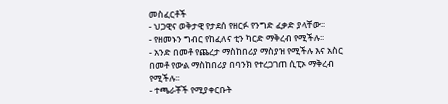መስፈርቶች
- ህጋዊና ወቅታዊ የታደሰ የዘርፉ የንግድ ፈቃድ ያላቸው፡፡
- የዘመኑን ግብር የከፈለና ቲን ካርድ ማቅረብ የሚችሉ፡፡
- አንድ በመቶ የጨረታ ማስከበሪያ ማስያዝ የሚችሉ እና አስር በመቶ የውል ማስከበሪያ በባንክ የተረጋገጠ ሲፒኦ ማቅረብ የሚችሉ፡፡
- ተጫራቾች የሚያቀርቡት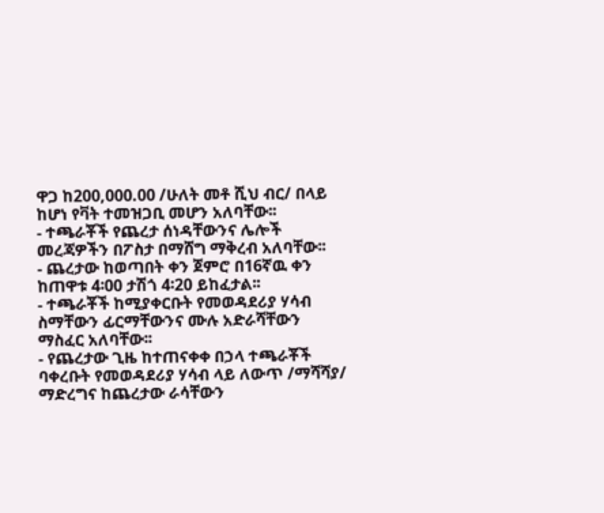ዋጋ ከ200,000.00 /ሁለት መቶ ሺህ ብር/ በላይ ከሆነ የቫት ተመዝጋቢ መሆን አለባቸው፡፡
- ተጫራቾች የጨረታ ሰነዳቸውንና ሌሎች መረጃዎችን በፖስታ በማሸግ ማቅረብ አለባቸው፡፡
- ጨረታው ከወጣበት ቀን ጀምሮ በ16ኛዉ ቀን ከጠዋቱ 4፡00 ታሽጎ 4፡20 ይከፈታል፡፡
- ተጫራቾች ከሚያቀርቡት የመወዳደሪያ ሃሳብ ስማቸውን ፊርማቸውንና ሙሉ አድራሻቸውን ማስፈር አለባቸው፡፡
- የጨረታው ጊዜ ከተጠናቀቀ በኃላ ተጫራቾች ባቀረቡት የመወዳደሪያ ሃሳብ ላይ ለውጥ /ማሻሻያ/ ማድረግና ከጨረታው ራሳቸውን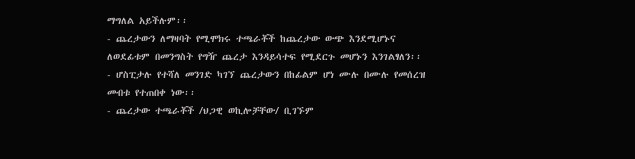ማግለል አይችሉም፡፡
- ጨረታውን ለማዛባት የሚሞክሩ ተጫራቾች ከጨረታው ውጭ እንደሚሆኑና ለወደፊቱም በመንግስት የግዥ ጨረታ እንዳይሳተፍ የሚደርጉ መሆኑን እንገልፃለን፡፡
- ሆስፒታሉ የተሻለ መንገድ ካገኘ ጨረታውን በከፊልም ሆነ ሙሉ በሙሉ የመሰረዝ መብቱ የተጠበቀ ነው፡፡
- ጨረታው ተጫራቾች /ህጋዊ ወኪሎቻቸው/ ቢገኙም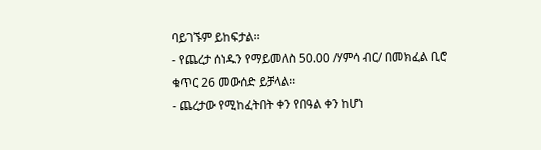ባይገኙም ይከፍታል፡፡
- የጨረታ ሰነዱን የማይመለስ 50.00 /ሃምሳ ብር/ በመክፈል ቢሮ ቁጥር 26 መውሰድ ይቻላል፡፡
- ጨረታው የሚከፈትበት ቀን የበዓል ቀን ከሆነ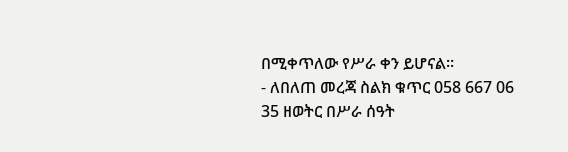በሚቀጥለው የሥራ ቀን ይሆናል፡፡
- ለበለጠ መረጃ ስልክ ቁጥር 058 667 06 35 ዘወትር በሥራ ሰዓት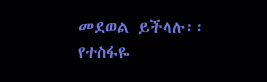መደወል ይችላሉ፡፡
የተስፋዬ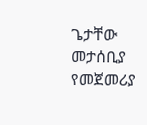ጌታቸው መታሰቢያ የመጀመሪያ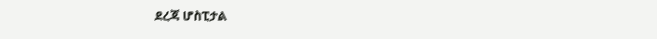ደረጃ ሆስፒታል